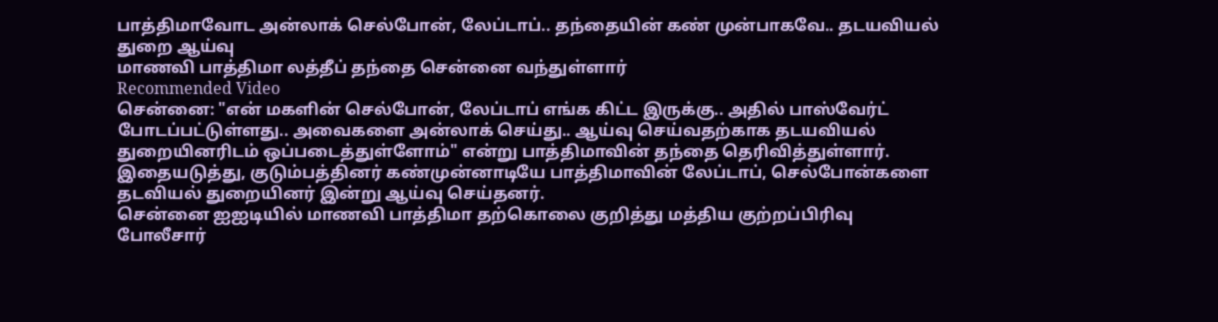பாத்திமாவோட அன்லாக் செல்போன், லேப்டாப்.. தந்தையின் கண் முன்பாகவே.. தடயவியல் துறை ஆய்வு
மாணவி பாத்திமா லத்தீப் தந்தை சென்னை வந்துள்ளார்
Recommended Video
சென்னை: "என் மகளின் செல்போன், லேப்டாப் எங்க கிட்ட இருக்கு.. அதில் பாஸ்வேர்ட் போடப்பட்டுள்ளது.. அவைகளை அன்லாக் செய்து.. ஆய்வு செய்வதற்காக தடயவியல் துறையினரிடம் ஒப்படைத்துள்ளோம்" என்று பாத்திமாவின் தந்தை தெரிவித்துள்ளார். இதையடுத்து, குடும்பத்தினர் கண்முன்னாடியே பாத்திமாவின் லேப்டாப், செல்போன்களை தடவியல் துறையினர் இன்று ஆய்வு செய்தனர்.
சென்னை ஐஐடியில் மாணவி பாத்திமா தற்கொலை குறித்து மத்திய குற்றப்பிரிவு போலீசார்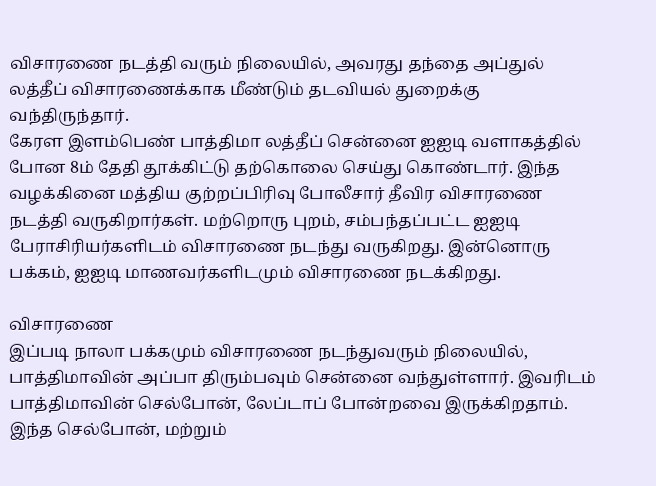விசாரணை நடத்தி வரும் நிலையில், அவரது தந்தை அப்துல் லத்தீப் விசாரணைக்காக மீண்டும் தடவியல் துறைக்கு வந்திருந்தார்.
கேரள இளம்பெண் பாத்திமா லத்தீப் சென்னை ஐஐடி வளாகத்தில் போன 8ம் தேதி தூக்கிட்டு தற்கொலை செய்து கொண்டார். இந்த வழக்கினை மத்திய குற்றப்பிரிவு போலீசார் தீவிர விசாரணை நடத்தி வருகிறார்கள். மற்றொரு புறம், சம்பந்தப்பட்ட ஐஐடி பேராசிரியர்களிடம் விசாரணை நடந்து வருகிறது. இன்னொரு பக்கம், ஐஐடி மாணவர்களிடமும் விசாரணை நடக்கிறது.

விசாரணை
இப்படி நாலா பக்கமும் விசாரணை நடந்துவரும் நிலையில், பாத்திமாவின் அப்பா திரும்பவும் சென்னை வந்துள்ளார். இவரிடம் பாத்திமாவின் செல்போன், லேப்டாப் போன்றவை இருக்கிறதாம். இந்த செல்போன், மற்றும்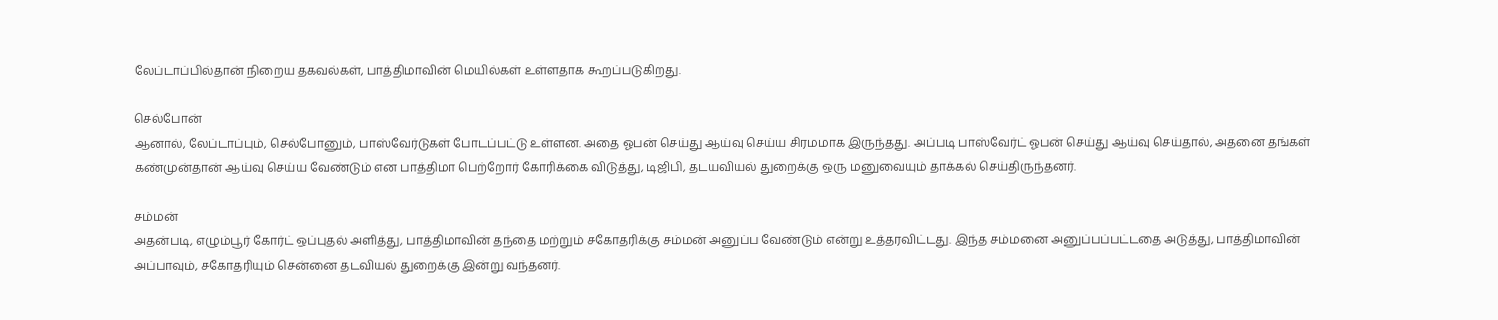லேப்டாப்பில்தான் நிறைய தகவல்கள், பாத்திமாவின் மெயில்கள் உள்ளதாக கூறப்படுகிறது.

செல்போன்
ஆனால், லேப்டாப்பும், செல்போனும், பாஸ்வேர்டுகள் போடப்பட்டு உள்ளன. அதை ஓபன் செய்து ஆய்வு செய்ய சிரமமாக இருந்தது. அப்படி பாஸ்வேர்ட் ஓபன் செய்து ஆய்வு செய்தால், அதனை தங்கள் கண்முன்தான் ஆய்வு செய்ய வேண்டும் என பாத்திமா பெற்றோர் கோரிக்கை விடுத்து, டிஜிபி, தடயவியல் துறைக்கு ஒரு மனுவையும் தாக்கல் செய்திருந்தனர்.

சம்மன்
அதன்படி, எழும்பூர் கோர்ட் ஒப்புதல் அளித்து, பாத்திமாவின் தந்தை மற்றும் சகோதரிக்கு சம்மன் அனுப்ப வேண்டும் என்று உத்தரவிட்டது. இந்த சம்மனை அனுப்பப்பட்டதை அடுத்து, பாத்திமாவின் அப்பாவும், சகோதரியும் சென்னை தடவியல் துறைக்கு இன்று வந்தனர்.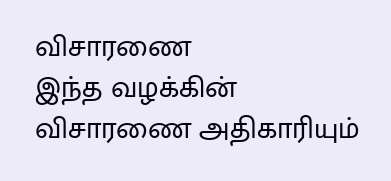விசாரணை
இந்த வழக்கின் விசாரணை அதிகாரியும்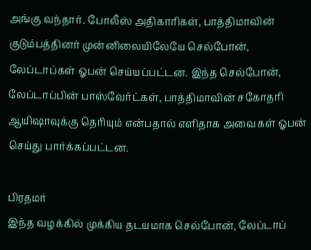அங்கு வந்தார். போலீஸ் அதிகாரிகள், பாத்திமாவின் குடும்பத்தினர் முன்னிலையிலேயே செல்போன், லேப்டாப்கள் ஓபன் செய்யப்பட்டன. இந்த செல்போன், லேப்டாப்பின் பாஸ்வேர்ட்கள், பாத்திமாவின் சகோதரி ஆயிஷாவுக்கு தெரியும் என்பதால் எளிதாக அவைகள் ஓபன் செய்து பார்க்கப்பட்டன.

பிரதமர்
இந்த வழக்கில் முக்கிய தடயமாக செல்போன், லேப்டாப்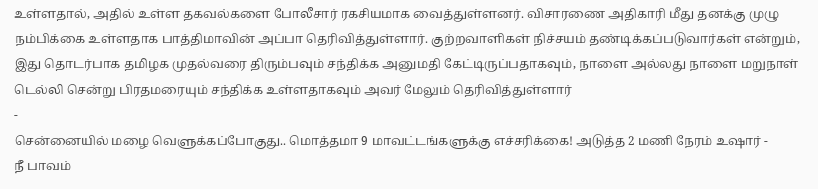உள்ளதால், அதில் உள்ள தகவல்களை போலீசார் ரகசியமாக வைத்துள்ளனர். விசாரணை அதிகாரி மீது தனக்கு முழு நம்பிக்கை உள்ளதாக பாத்திமாவின் அப்பா தெரிவித்துள்ளார். குற்றவாளிகள் நிச்சயம் தண்டிக்கப்படுவார்கள் என்றும், இது தொடர்பாக தமிழக முதல்வரை திரும்பவும் சந்திக்க அனுமதி கேட்டிருப்பதாகவும், நாளை அல்லது நாளை மறுநாள் டெல்லி சென்று பிரதமரையும் சந்திக்க உள்ளதாகவும் அவர் மேலும் தெரிவித்துள்ளார்
-
சென்னையில் மழை வெளுக்கப்போகுது.. மொத்தமா 9 மாவட்டங்களுக்கு எச்சரிக்கை! அடுத்த 2 மணி நேரம் உஷார் -
நீ பாவம்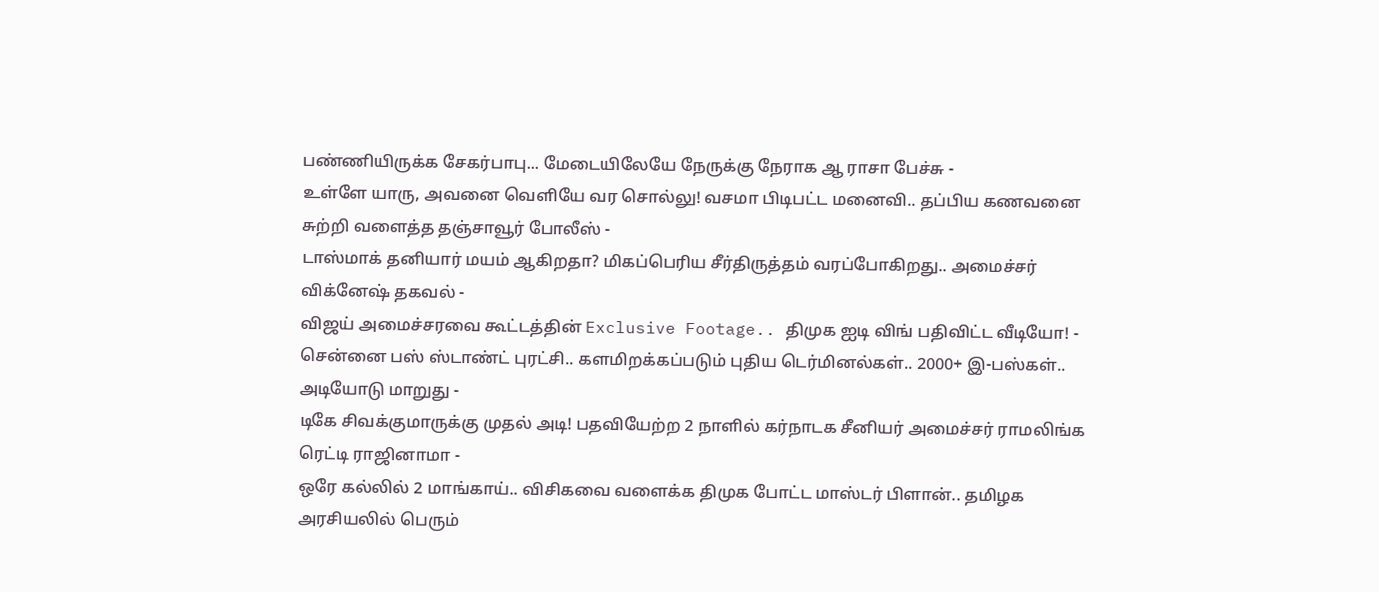பண்ணியிருக்க சேகர்பாபு... மேடையிலேயே நேருக்கு நேராக ஆ ராசா பேச்சு -
உள்ளே யாரு, அவனை வெளியே வர சொல்லு! வசமா பிடிபட்ட மனைவி.. தப்பிய கணவனை சுற்றி வளைத்த தஞ்சாவூர் போலீஸ் -
டாஸ்மாக் தனியார் மயம் ஆகிறதா? மிகப்பெரிய சீர்திருத்தம் வரப்போகிறது.. அமைச்சர் விக்னேஷ் தகவல் -
விஜய் அமைச்சரவை கூட்டத்தின் Exclusive Footage.. திமுக ஐடி விங் பதிவிட்ட வீடியோ! -
சென்னை பஸ் ஸ்டாண்ட் புரட்சி.. களமிறக்கப்படும் புதிய டெர்மினல்கள்.. 2000+ இ-பஸ்கள்.. அடியோடு மாறுது -
டிகே சிவக்குமாருக்கு முதல் அடி! பதவியேற்ற 2 நாளில் கர்நாடக சீனியர் அமைச்சர் ராமலிங்க ரெட்டி ராஜினாமா -
ஒரே கல்லில் 2 மாங்காய்.. விசிகவை வளைக்க திமுக போட்ட மாஸ்டர் பிளான்.. தமிழக அரசியலில் பெரும்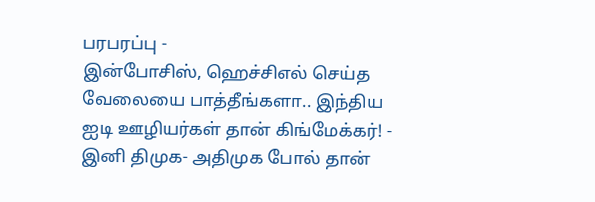பரபரப்பு -
இன்போசிஸ், ஹெச்சிஎல் செய்த வேலையை பாத்தீங்களா.. இந்திய ஐடி ஊழியர்கள் தான் கிங்மேக்கர்! -
இனி திமுக- அதிமுக போல் தான்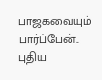பாஜகவையும் பார்ப்பேன்.. புதிய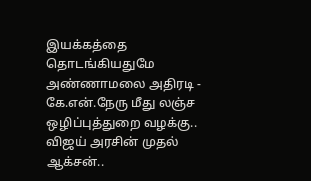இயக்கத்தை தொடங்கியதுமே அண்ணாமலை அதிரடி -
கே.என்.நேரு மீது லஞ்ச ஒழிப்புத்துறை வழக்கு.. விஜய் அரசின் முதல் ஆக்சன்..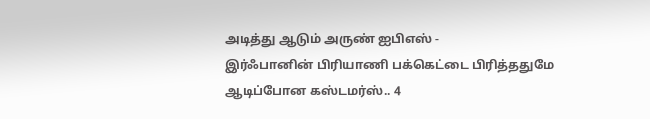அடித்து ஆடும் அருண் ஐபிஎஸ் -
இர்ஃபானின் பிரியாணி பக்கெட்டை பிரித்ததுமே ஆடிப்போன கஸ்டமர்ஸ்.. 4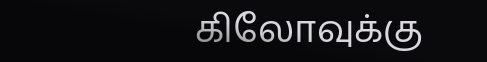கிலோவுக்கு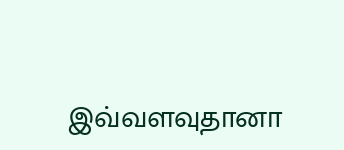இவ்வளவுதானா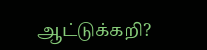ஆட்டுக்கறி?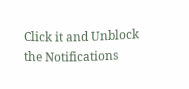Click it and Unblock the Notifications